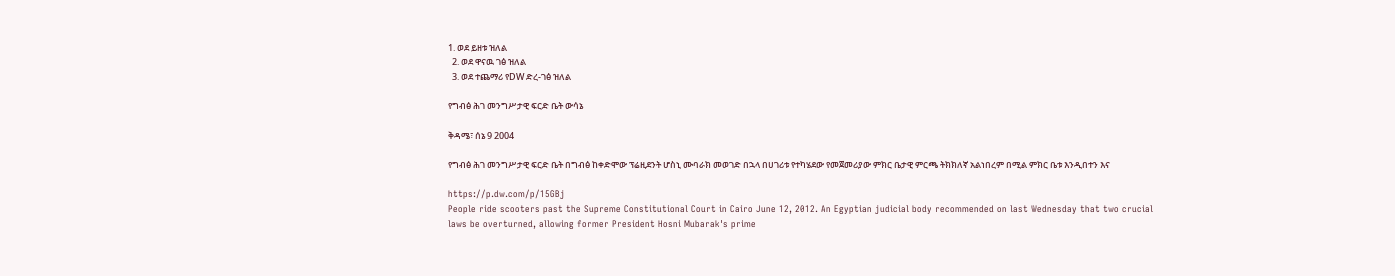1. ወደ ይዘቱ ዝለል
  2. ወደ ዋናዉ ገፅ ዝለል
  3. ወደ ተጨማሪ የDW ድረ-ገፅ ዝለል

የግብፅ ሕገ መንግሥታዊ ፍርድ ቤት ውሳኔ

ቅዳሜ፣ ሰኔ 9 2004

የግብፅ ሕገ መንግሥታዊ ፍርድ ቤት በግብፅ ከቀድሞው ፕሬዚደንት ሆስኒ ሙባራክ መወገድ በኋላ በሀገሪቱ የተካሄደው የመጀመሪያው ምክር ቤታዊ ምርጫ ትክክለኛ አልነበረም በሚል ምክር ቤቱ እንዲበተን እና

https://p.dw.com/p/15GBj
People ride scooters past the Supreme Constitutional Court in Cairo June 12, 2012. An Egyptian judicial body recommended on last Wednesday that two crucial laws be overturned, allowing former President Hosni Mubarak's prime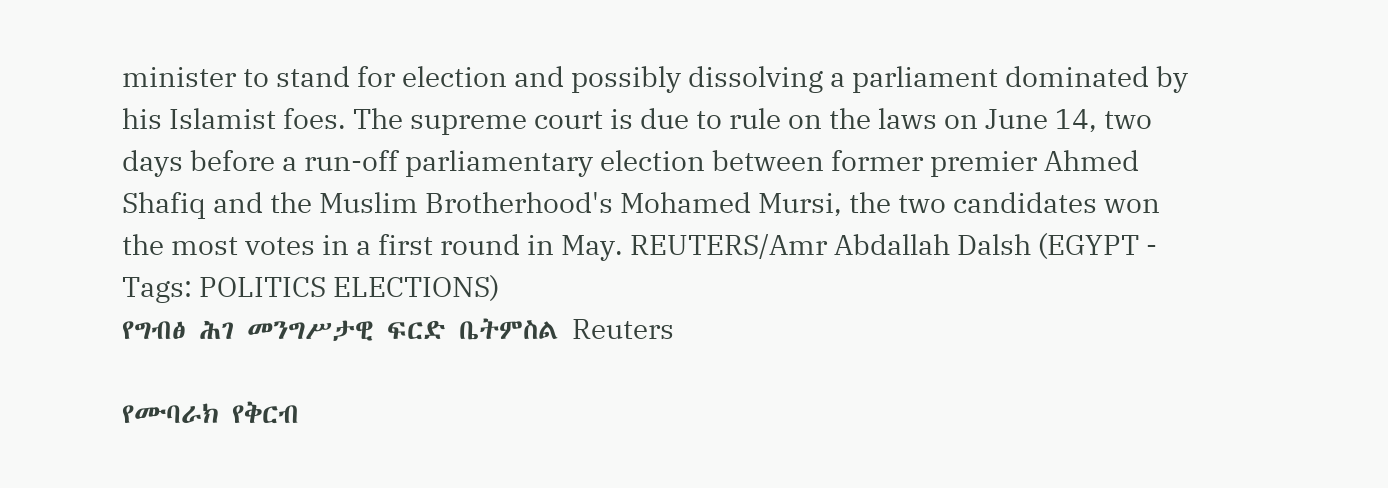minister to stand for election and possibly dissolving a parliament dominated by his Islamist foes. The supreme court is due to rule on the laws on June 14, two days before a run-off parliamentary election between former premier Ahmed Shafiq and the Muslim Brotherhood's Mohamed Mursi, the two candidates won the most votes in a first round in May. REUTERS/Amr Abdallah Dalsh (EGYPT - Tags: POLITICS ELECTIONS)
የግብፅ ሕገ መንግሥታዊ ፍርድ ቤትምስል Reuters

የሙባራክ የቅርብ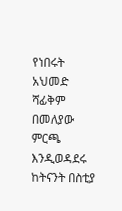የነበሩት አህመድ ሻፊቅም በመለያው ምርጫ እንዲወዳደሩ ከትናንት በስቲያ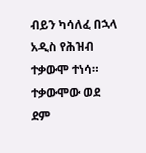ብይን ካሳለፈ በኋላ አዲስ የሕዝብ ተቃውሞ ተነሳ። ተቃውሞው ወደ ደም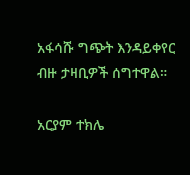አፋሳሹ ግጭት እንዳይቀየር ብዙ ታዛቢዎች ሰግተዋል።

አርያም ተክሌ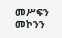መሥፍን መኮንን